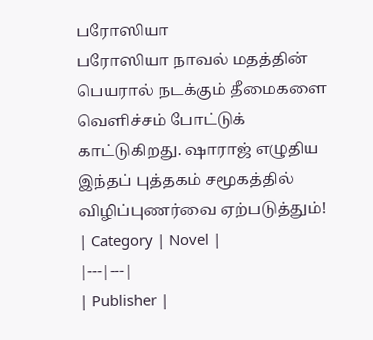பரோஸியா
பரோஸியா நாவல் மதத்தின் பெயரால் நடக்கும் தீமைகளை வெளிச்சம் போட்டுக் காட்டுகிறது. ஷாராஜ் எழுதிய இந்தப் புத்தகம் சமூகத்தில் விழிப்புணர்வை ஏற்படுத்தும்!
| Category | Novel |
|---|---|
| Publisher |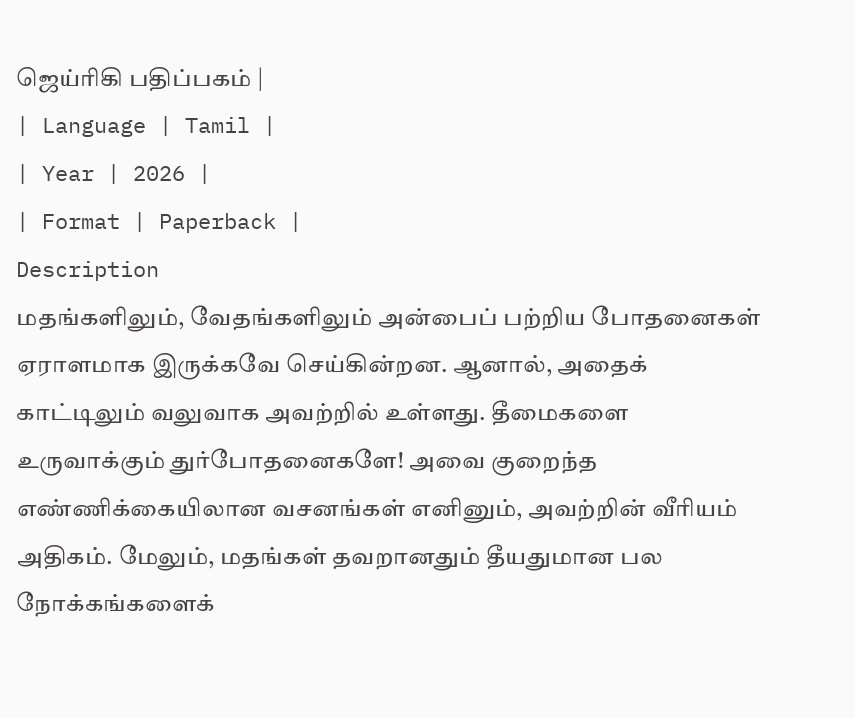ஜெய்ரிகி பதிப்பகம் |
| Language | Tamil |
| Year | 2026 |
| Format | Paperback |
Description
மதங்களிலும், வேதங்களிலும் அன்பைப் பற்றிய போதனைகள் ஏராளமாக இருக்கவே செய்கின்றன. ஆனால், அதைக் காட்டிலும் வலுவாக அவற்றில் உள்ளது. தீமைகளை உருவாக்கும் துர்போதனைகளே! அவை குறைந்த எண்ணிக்கையிலான வசனங்கள் எனினும், அவற்றின் வீரியம் அதிகம். மேலும், மதங்கள் தவறானதும் தீயதுமான பல நோக்கங்களைக்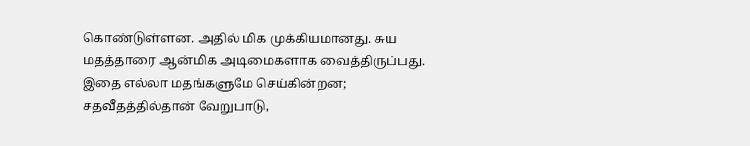கொண்டுள்ளன. அதில் மிக முக்கியமானது. சுய மதத்தாரை ஆன்மிக அடிமைகளாக வைத்திருப்பது. இதை எல்லா மதங்களுமே செய்கின்றன; சதவீதத்தில்தான் வேறுபாடு,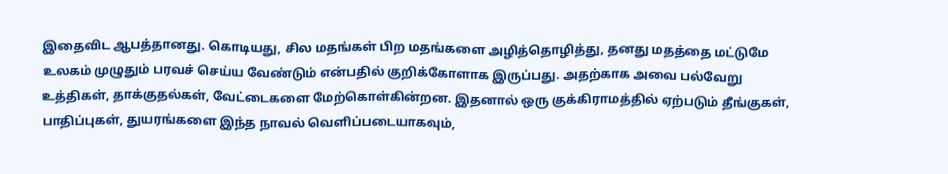இதைவிட ஆபத்தானது. கொடியது, சில மதங்கள் பிற மதங்களை அழித்தொழித்து, தனது மதத்தை மட்டுமே உலகம் முழுதும் பரவச் செய்ய வேண்டும் என்பதில் குறிக்கோளாக இருப்பது. அதற்காக அவை பல்வேறு உத்திகள், தாக்குதல்கள், வேட்டைகளை மேற்கொள்கின்றன. இதனால் ஒரு குக்கிராமத்தில் ஏற்படும் தீங்குகள், பாதிப்புகள், துயரங்களை இந்த நாவல் வெளிப்படையாகவும்,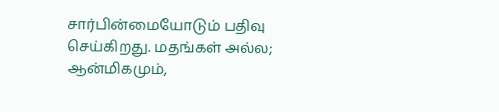சார்பின்மையோடும் பதிவு செய்கிறது. மதங்கள் அல்ல; ஆன்மிகமும்,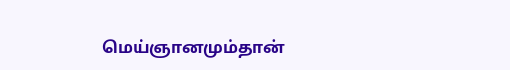மெய்ஞானமும்தான்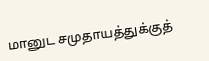மானுட சமுதாயத்துக்குத்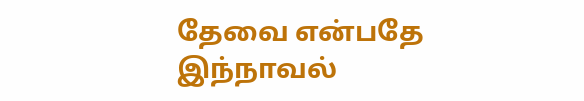தேவை என்பதே இந்நாவல்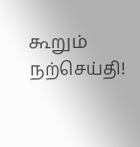கூறும் நற்செய்தி!